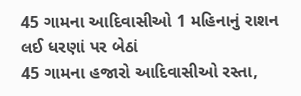45 ગામના આદિવાસીઓ 1 મહિનાનું રાશન લઈ ધરણાં પર બેઠાં
45 ગામના હજારો આદિવાસીઓ રસ્તા,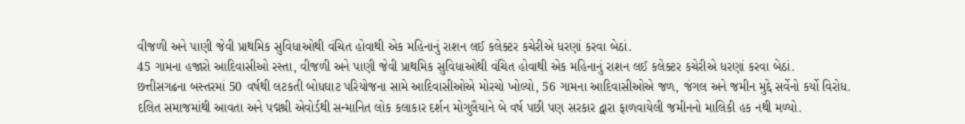વીજળી અને પાણી જેવી પ્રાથમિક સુવિધાઓથી વંચિત હોવાથી એક મહિનાનું રાશન લઈ કલેક્ટર કચેરીએ ધરણાં કરવા બેઠાં.
45 ગામના હજારો આદિવાસીઓ રસ્તા, વીજળી અને પાણી જેવી પ્રાથમિક સુવિધાઓથી વંચિત હોવાથી એક મહિનાનું રાશન લઈ કલેક્ટર કચેરીએ ધરણાં કરવા બેઠાં.
છત્તીસગઢના બસ્તરમાં 50 વર્ષથી લટકતી બોધઘાટ પરિયોજના સામે આદિવાસીઓએ મોરચો ખોલ્યો, 56 ગામના આદિવાસીઓએ જળ, જંગલ અને જમીન મુદ્દે સર્વેનો કર્યો વિરોધ.
દલિત સમાજમાંથી આવતા અને પદ્મશ્રી એવોર્ડથી સન્માનિત લોક કલાકાર દર્શન મોગુલૈયાને બે વર્ષ પછી પણ સરકાર દ્વારા ફાળવાયેલી જમીનનો માલિકી હક નથી મળ્યો.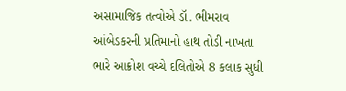અસામાજિક તત્વોએ ડૉ. ભીમરાવ આંબેડકરની પ્રતિમાનો હાથ તોડી નાખતા ભારે આક્રોશ વચ્ચે દલિતોએ 8 કલાક સુધી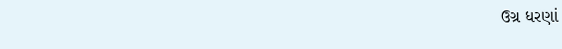ઉગ્ર ધરણાં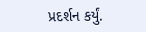પ્રદર્શન કર્યું.